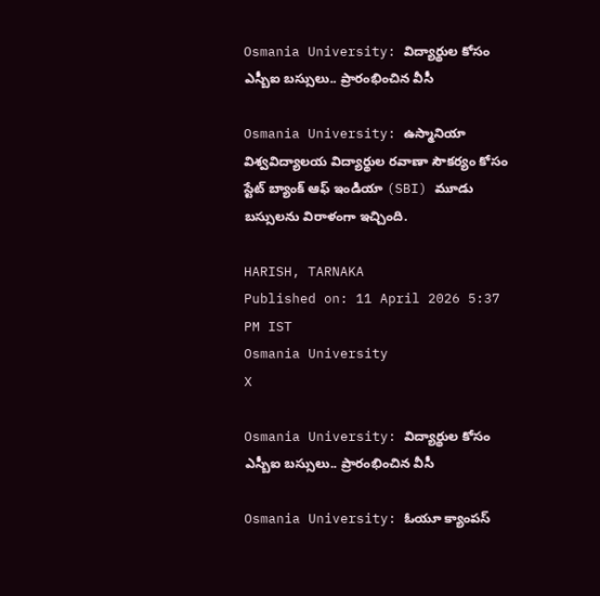Osmania University: విద్యార్థుల కోసం ఎస్బీఐ బస్సులు.. ప్రారంభించిన వీసీ

Osmania University: ఉస్మానియా విశ్వవిద్యాలయ విద్యార్థుల రవాణా సౌకర్యం కోసం స్టేట్ బ్యాంక్ ఆఫ్ ఇండియా (SBI) మూడు బస్సులను విరాళంగా ఇచ్చింది.

HARISH, TARNAKA
Published on: 11 April 2026 5:37 PM IST
Osmania University
X

Osmania University: విద్యార్థుల కోసం ఎస్బీఐ బస్సులు.. ప్రారంభించిన వీసీ

Osmania University: ఓయూ క్యాంపస్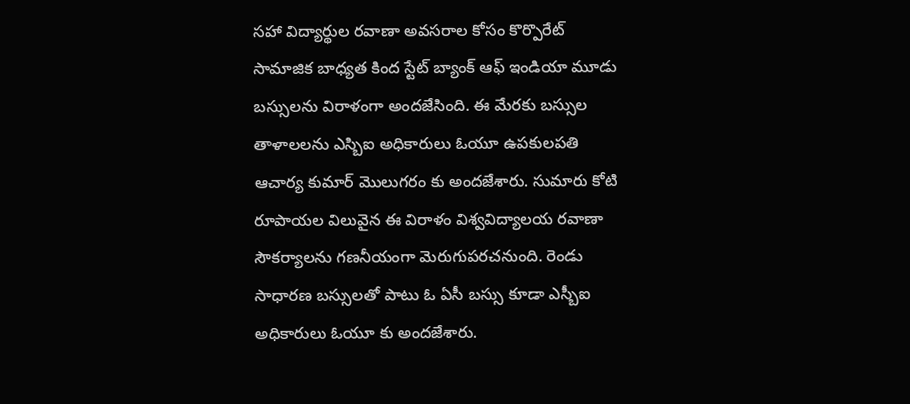సహా విద్యార్థుల రవాణా అవసరాల కోసం కొర్పొరేట్ సామాజిక బాధ్యత కింద స్టేట్ బ్యాంక్ ఆఫ్ ఇండియా మూడు బస్సులను విరాళంగా అందజేసింది. ఈ మేరకు బస్సుల తాళాలలను ఎస్బిఐ అధికారులు ఓయూ ఉపకులపతి ఆచార్య కుమార్ మొలుగరం కు అందజేశారు. సుమారు కోటి రూపాయల విలువైన ఈ విరాళం విశ్వవిద్యాలయ రవాణా సౌకర్యాలను గణనీయంగా మెరుగుపరచనుంది. రెండు సాధారణ బస్సులతో పాటు ఓ ఏసీ బస్సు కూడా ఎస్బీఐ అధికారులు ఓయూ కు అందజేశారు.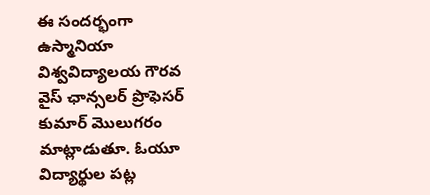ఈ సందర్భంగా ఉస్మానియా విశ్వవిద్యాలయ గౌరవ వైస్ ఛాన్సలర్ ప్రొఫెసర్ కుమార్ మొలుగరం మాట్లాడుతూ. ఓయూ విద్యార్థుల పట్ల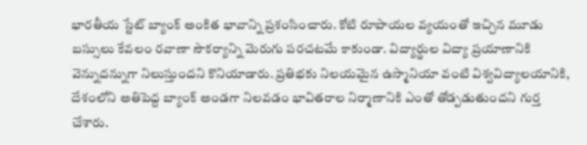భారతీయ స్టేట్ బ్యాంక్ అంకిత భావాన్ని ప్రశంసించారు. కోటి రూపాయల వ్యయంతో ఇచ్చిన మూడు బస్సులు కేవలం రవాణా సౌకర్యాన్ని మెరుగు పరచటమే కాకుండా. విద్యార్థుల విద్యా ప్రయాణానికి వెన్నుదన్నుగా నిలుస్తుందని కొనియాడారు. ప్రతిభకు నిలయమైన ఉస్మానియా వంటి విశ్వవిద్యాలయానికి, దేశంలోని అతిపెద్ద బ్యాంక్ అండగా నిలవడం భావితరాల నిర్మాణానికి ఎంతో తోడ్పడుతుందని గుర్త చేశారు.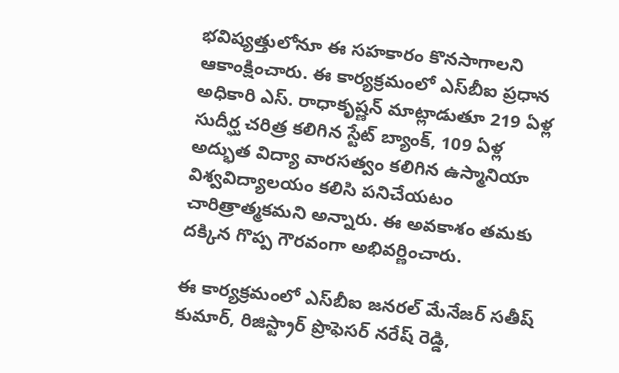భవిష్యత్తులోనూ ఈ సహకారం కొనసాగాలని ఆకాంక్షించారు. ఈ కార్యక్రమంలో ఎస్‌బీఐ ప్రధాన అధికారి ఎస్. రాధాకృష్ణన్ మాట్లాడుతూ 219 ఏళ్ల సుదీర్ఘ చరిత్ర కలిగిన స్టేట్ బ్యాంక్, 109 ఏళ్ల అద్భుత విద్యా వారసత్వం కలిగిన ఉస్మానియా విశ్వవిద్యాలయం కలిసి పనిచేయటం చారిత్రాత్మకమని అన్నారు. ఈ అవకాశం తమకు దక్కిన గొప్ప గౌరవంగా అభివర్ణించారు.

ఈ కార్యక్రమంలో ఎస్‌బీఐ జనరల్ మేనేజర్ సతీష్ కుమార్, రిజిస్ట్రార్ ప్రొఫెసర్ నరేష్ రెడ్డి,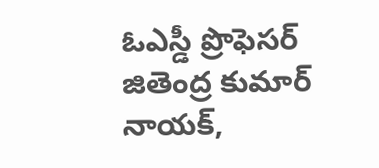ఓఎస్డీ ప్రొఫెసర్ జితెంద్ర కుమార్ నాయక్,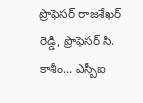ప్రొఫెసర్ రాజశేఖర్ రెడ్డి, ప్రొఫెసర్ సి. కాశీం... ఎస్బీఐ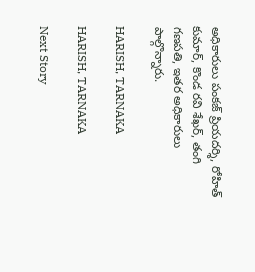అధికారులు పంకజ్ ప్రియదర్శి, రోహిత్ కుమార్, కొండ రవి శేఖర్, తంగి గణపతి, ఇతర అధికారులు పాల్గొన్నారు.

HARISH, TARNAKA

HARISH, TARNAKA

Next Story